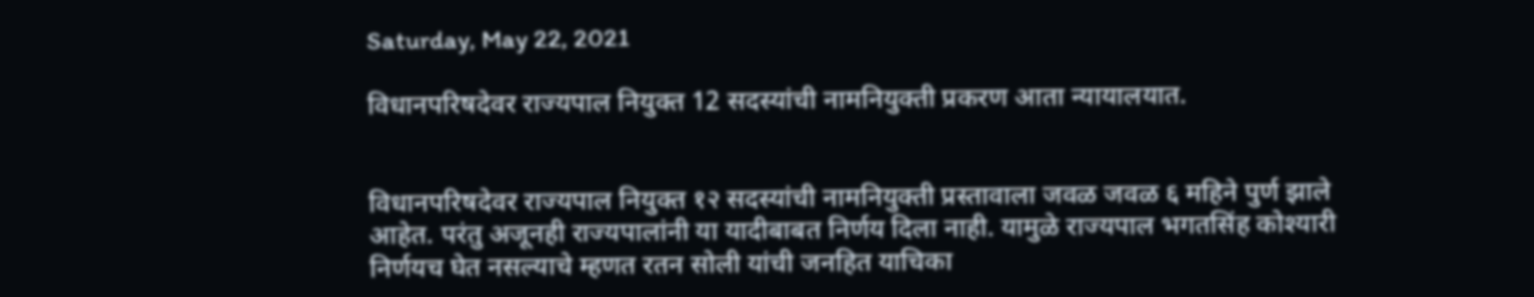Saturday, May 22, 2021

विधानपरिषदेवर राज्यपाल नियुक्त 12 सदस्यांची नामनियुक्ती प्रकरण आता न्यायालयात.


विधानपरिषदेवर राज्यपाल नियुक्त १२ सदस्यांची नामनियुक्ती प्रस्तावाला जवळ जवळ ६ महिने पुर्ण झाले आहेत. परंतु अजूनही राज्यपालांनी या यादीबाबत निर्णय दिला नाही. यामुळे राज्यपाल भगतसिंह कोश्यारी निर्णयच घेत नसल्याचे म्हणत रतन सोली यांची जनहित याचिका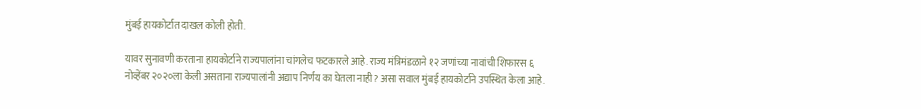मुंबई हायकोर्टात दाखल कोली होती.

यावर सुनावणी करताना हायकोर्टाने राज्यपालांना चांगलेच फटकारले आहे. राज्य मंत्रिमंडळाने १२ जणांच्या नावांची शिफारस ६ नोव्हेंबर २०२०ला केली असताना राज्यपालांनी अद्याप निर्णय का घेतला नाही? असा सवाल मुंबई हायकोर्टाने उपस्थित केला आहे.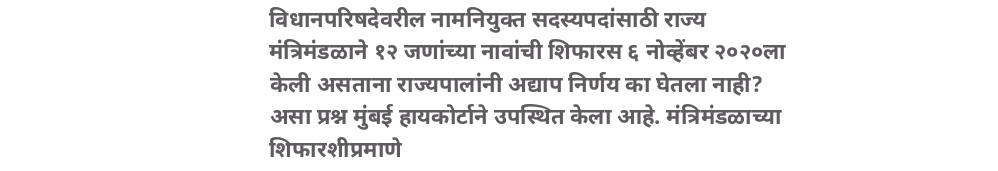विधानपरिषदेवरील नामनियुक्त सदस्यपदांसाठी राज्य मंत्रिमंडळाने १२ जणांच्या नावांची शिफारस ६ नोव्हेंबर २०२०ला केली असताना राज्यपालांनी अद्याप निर्णय का घेतला नाही? असा प्रश्न मुंबई हायकोर्टाने उपस्थित केला आहे. मंत्रिमंडळाच्या शिफारशीप्रमाणे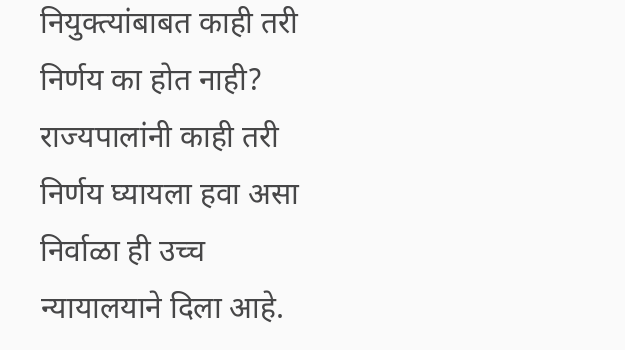नियुक्त्यांबाबत काही तरी निर्णय का होत नाही? राज्यपालांनी काही तरी निर्णय घ्यायला हवा असा निर्वाळा ही उच्च न्यायालयाने दिला आहे.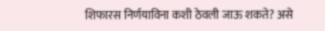शिफारस निर्णयाविना कशी ठेवली जाऊ शकते? असे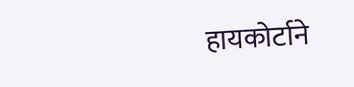हायकोर्टाने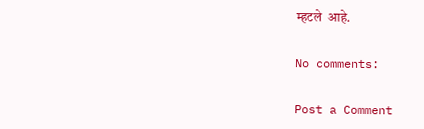म्हटले  आहे.

No comments:

Post a Comment